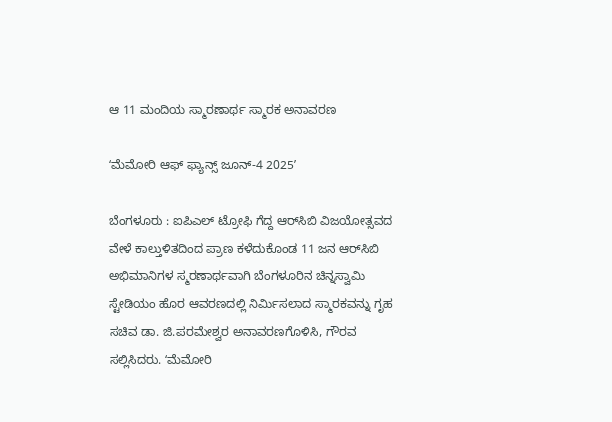ಆ 11 ಮಂದಿಯ ಸ್ಮಾರಣಾರ್ಥ ಸ್ಮಾರಕ ಅನಾವರಣ

ʻಮೆಮೋರಿ ಆಫ್ ಫ್ಯಾನ್ಸ್ ಜೂನ್-4 2025ʼ

ಬೆಂಗಳೂರು : ಐಪಿಎಲ್ ಟ್ರೋಫಿ ಗೆದ್ದ ಆರ್‌ಸಿಬಿ ವಿಜಯೋತ್ಸವದ ವೇಳೆ ಕಾಲ್ತುಳಿತದಿಂದ ಪ್ರಾಣ ಕಳೆದುಕೊಂಡ 11 ಜನ ಆರ್‌ಸಿಬಿ ಅಭಿಮಾನಿಗಳ ಸ್ಮರಣಾರ್ಥವಾಗಿ ಬೆಂಗಳೂರಿನ ಚಿನ್ನಸ್ವಾಮಿ ಸ್ಟೇಡಿಯಂ ಹೊರ ಆವರಣದಲ್ಲಿ ನಿರ್ಮಿಸಲಾದ ಸ್ಮಾರಕವನ್ನು ಗೃಹ ಸಚಿವ ಡಾ. ಜಿ.ಪರಮೇಶ್ವರ ಅನಾವರಣಗೊಳಿಸಿ, ಗೌರವ ಸಲ್ಲಿಸಿದರು. ʻಮೆಮೋರಿ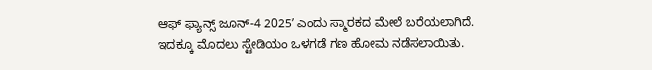ಆಫ್ ಫ್ಯಾನ್ಸ್ ಜೂನ್-4 2025ʼ ಎಂದು ಸ್ಮಾರಕದ ಮೇಲೆ ಬರೆಯಲಾಗಿದೆ.
ಇದಕ್ಕೂ ಮೊದಲು ಸ್ಟೇಡಿಯಂ ಒಳಗಡೆ ಗಣ ಹೋಮ ನಡೆಸಲಾಯಿತು.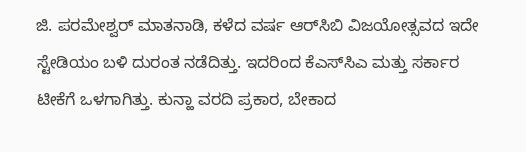ಜಿ. ಪರಮೇಶ್ವರ್‌ ಮಾತನಾಡಿ, ಕಳೆದ ವರ್ಷ ಆರ್‌ಸಿಬಿ ವಿಜಯೋತ್ಸವದ ಇದೇ ಸ್ಟೇಡಿಯಂ ಬಳಿ ದುರಂತ ನಡೆದಿತ್ತು. ಇದರಿಂದ ಕೆಎಸ್‌ಸಿಎ ಮತ್ತು ಸರ್ಕಾರ ಟೀಕೆಗೆ ಒಳಗಾಗಿತ್ತು. ಕುನ್ಹಾ ವರದಿ ಪ್ರಕಾರ, ಬೇಕಾದ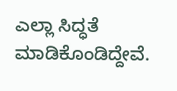ಎಲ್ಲಾ ಸಿದ್ಧತೆ ಮಾಡಿಕೊಂಡಿದ್ದೇವೆ.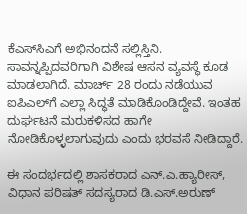ಕೆಎಸ್‌ಸಿಎಗೆ ಅಭಿನಂದನೆ ಸಲ್ಲಿಸ್ತಿನಿ. ಸಾವನ್ನಪ್ಪಿದವರಿಗಾಗಿ ವಿಶೇಷ ಆಸನ ವ್ಯವಸ್ಥೆ ಕೂಡ ಮಾಡಲಾಗಿದೆ. ಮಾರ್ಚ್ 28 ರಂದು ನಡೆಯುವ ಐಪಿಎಲ್‌ಗೆ ಎಲ್ಲಾ ಸಿದ್ಧತೆ ಮಾಡಿಕೊಂಡಿದ್ದೇವೆ. ಇಂತಹ ದುರ್ಘಟನೆ ಮರುಕಳಿಸದ ಹಾಗೇ ನೋಡಿಕೊಳ್ಳಲಾಗುವುದು ಎಂದು ಭರವಸೆ ನೀಡಿದ್ದಾರೆ.

ಈ ಸಂದರ್ಭದಲ್ಲಿ ಶಾಸಕರಾದ ಎನ್.ಎ.ಹ್ಯಾರೀಸ್, ವಿಧಾನ ಪರಿಷತ್ ಸದಸ್ಯರಾದ ಡಿ.ಎಸ್.ಅರುಣ್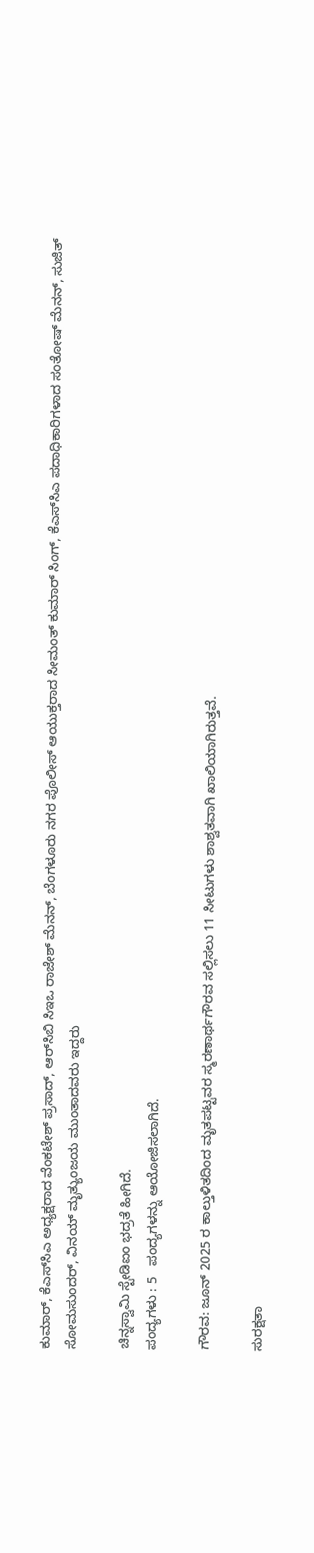ಕುಮಾರ್, ಕೆಎಸ್‌ಸಿಎ ಅಧ್ಯಕ್ಷರಾದ ವೆಂಕಟೇಶ್ ಪ್ರಸಾದ್, ಆರ್‌ಸಿಬಿ ಸಿಇಒ ರಾಜೇಶ್ ಮೆನನ್, ಬೆಂಗಳೂರು ನಗರ ಪೊಲೀಸ್ ಆಯುಕ್ತರಾದ ಸೀಮಂತ್ ಕುಮಾರ್ ಸಿಂಗ್, ಕೆಎಸ್‌ಸಿಎ ಪದಾಧಿಕಾರಿಗಳಾದ ಸಂತೋಷ್ ಮೆನನ್, ಸುಜಿತ್ ಸೋಮಸುಂದರ್, ವಿನಯ್ ಮೃತ್ಯುಂಜಯ ಮುಂತಾದವರು ಇದ್ದರು

ಚಿನ್ನಸ್ವಾಮಿ ಸ್ಟೇಡಿಐಂ ಭದ್ರತೆ ಹೀಗಿದೆ.
ಪಂದ್ಯಗಳು : 5   ಪಂದ್ಯಗಳನ್ನು ಆಯೋಜಿಸಲಾಗಿದೆ.

ಗೌರವ: ಜೂನ್ 2025 ರ ಕಾಲ್ತುಳಿತದಿಂದ ಮೃತಪಟ್ಟವರ ಸ್ಮರಣಾರ್ಥಗೌರವ ಸಲ್ಲಿಸಲು 11 ಸೀಟುಗಳು ಶಾಶ್ವತವಾಗಿ ಖಾಲಿಯಾಗಿರುತ್ತವೆ.

ಸುರಕ್ಷತಾ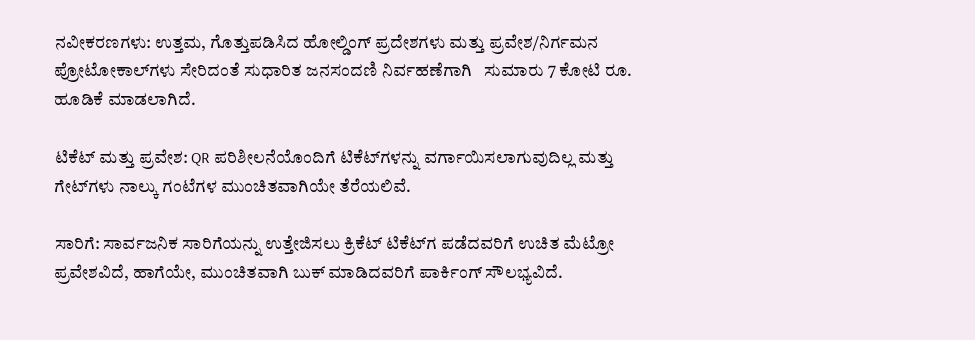ನವೀಕರಣಗಳು: ಉತ್ತಮ, ಗೊತ್ತುಪಡಿಸಿದ ಹೋಲ್ಡಿಂಗ್ ಪ್ರದೇಶಗಳು ಮತ್ತು ಪ್ರವೇಶ/ನಿರ್ಗಮನ ಪ್ರೋಟೋಕಾಲ್‌ಗಳು ಸೇರಿದಂತೆ ಸುಧಾರಿತ ಜನಸಂದಣಿ ನಿರ್ವಹಣೆಗಾಗಿ   ಸುಮಾರು 7 ಕೋಟಿ ರೂ. ಹೂಡಿಕೆ ಮಾಡಲಾಗಿದೆ.

ಟಿಕೆಟ್ ಮತ್ತು ಪ್ರವೇಶ: QR ಪರಿಶೀಲನೆಯೊಂದಿಗೆ ಟಿಕೆಟ್‌ಗಳನ್ನು ವರ್ಗಾಯಿಸಲಾಗುವುದಿಲ್ಲ ಮತ್ತು ಗೇಟ್‌ಗಳು ನಾಲ್ಕು ಗಂಟೆಗಳ ಮುಂಚಿತವಾಗಿಯೇ ತೆರೆಯಲಿವೆ.

ಸಾರಿಗೆ: ಸಾರ್ವಜನಿಕ ಸಾರಿಗೆಯನ್ನು ಉತ್ತೇಜಿಸಲು ಕ್ರಿಕೆಟ್ ಟಿಕೆಟ್‌ಗ‌ ಪಡೆದವರಿಗೆ ಉಚಿತ ಮೆಟ್ರೋ ಪ್ರವೇಶವಿದೆ, ಹಾಗೆಯೇ, ಮುಂಚಿತವಾಗಿ ಬುಕ್ ಮಾಡಿದವರಿಗೆ ಪಾರ್ಕಿಂಗ್ ಸೌಲಭ್ಯವಿದೆ.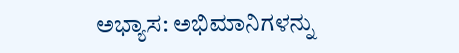ಅಭ್ಯಾಸ: ಅಭಿಮಾನಿಗಳನ್ನು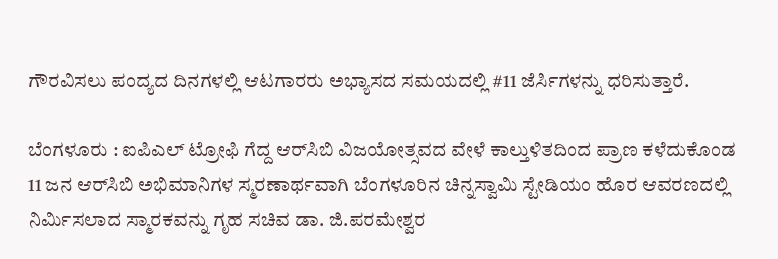ಗೌರವಿಸಲು ಪಂದ್ಯದ ದಿನಗಳಲ್ಲಿ ಆಟಗಾರರು ಅಭ್ಯಾಸದ ಸಮಯದಲ್ಲಿ #11 ಜೆರ್ಸಿಗಳನ್ನು ಧರಿಸುತ್ತಾರೆ.

ಬೆಂಗಳೂರು : ಐಪಿಎಲ್ ಟ್ರೋಫಿ ಗೆದ್ದ ಆರ್‌ಸಿಬಿ ವಿಜಯೋತ್ಸವದ ವೇಳೆ ಕಾಲ್ತುಳಿತದಿಂದ ಪ್ರಾಣ ಕಳೆದುಕೊಂಡ 11 ಜನ ಆರ್‌ಸಿಬಿ ಅಭಿಮಾನಿಗಳ ಸ್ಮರಣಾರ್ಥವಾಗಿ ಬೆಂಗಳೂರಿನ ಚಿನ್ನಸ್ವಾಮಿ ಸ್ಟೇಡಿಯಂ ಹೊರ ಆವರಣದಲ್ಲಿ ನಿರ್ಮಿಸಲಾದ ಸ್ಮಾರಕವನ್ನು ಗೃಹ ಸಚಿವ ಡಾ. ಜಿ.ಪರಮೇಶ್ವರ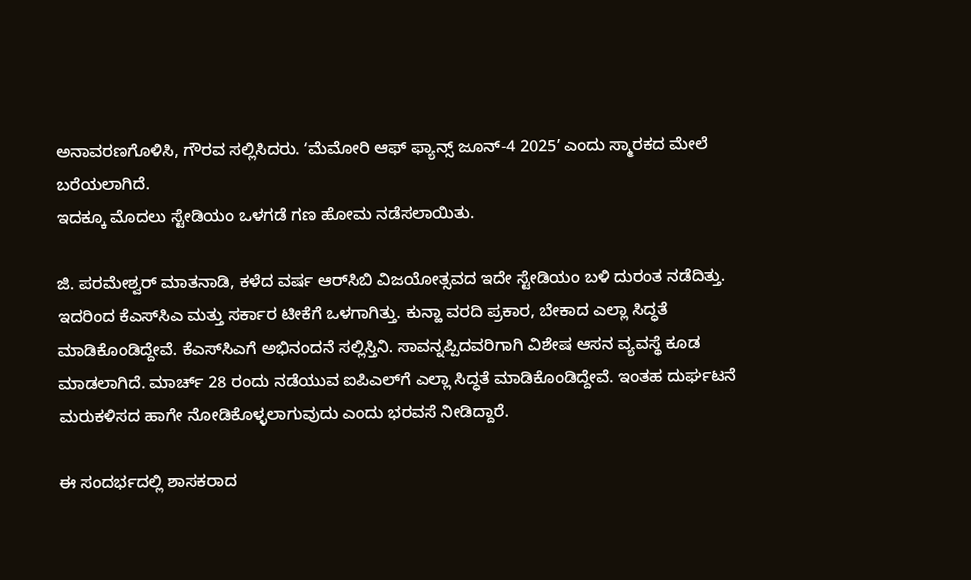ಅನಾವರಣಗೊಳಿಸಿ, ಗೌರವ ಸಲ್ಲಿಸಿದರು. ʻಮೆಮೋರಿ ಆಫ್ ಫ್ಯಾನ್ಸ್ ಜೂನ್-4 2025ʼ ಎಂದು ಸ್ಮಾರಕದ ಮೇಲೆ ಬರೆಯಲಾಗಿದೆ.
ಇದಕ್ಕೂ ಮೊದಲು ಸ್ಟೇಡಿಯಂ ಒಳಗಡೆ ಗಣ ಹೋಮ ನಡೆಸಲಾಯಿತು.

ಜಿ. ಪರಮೇಶ್ವರ್‌ ಮಾತನಾಡಿ, ಕಳೆದ ವರ್ಷ ಆರ್‌ಸಿಬಿ ವಿಜಯೋತ್ಸವದ ಇದೇ ಸ್ಟೇಡಿಯಂ ಬಳಿ ದುರಂತ ನಡೆದಿತ್ತು. ಇದರಿಂದ ಕೆಎಸ್‌ಸಿಎ ಮತ್ತು ಸರ್ಕಾರ ಟೀಕೆಗೆ ಒಳಗಾಗಿತ್ತು. ಕುನ್ಹಾ ವರದಿ ಪ್ರಕಾರ, ಬೇಕಾದ ಎಲ್ಲಾ ಸಿದ್ಧತೆ ಮಾಡಿಕೊಂಡಿದ್ದೇವೆ. ಕೆಎಸ್‌ಸಿಎಗೆ ಅಭಿನಂದನೆ ಸಲ್ಲಿಸ್ತಿನಿ. ಸಾವನ್ನಪ್ಪಿದವರಿಗಾಗಿ ವಿಶೇಷ ಆಸನ ವ್ಯವಸ್ಥೆ ಕೂಡ ಮಾಡಲಾಗಿದೆ. ಮಾರ್ಚ್ 28 ರಂದು ನಡೆಯುವ ಐಪಿಎಲ್‌ಗೆ ಎಲ್ಲಾ ಸಿದ್ಧತೆ ಮಾಡಿಕೊಂಡಿದ್ದೇವೆ. ಇಂತಹ ದುರ್ಘಟನೆ ಮರುಕಳಿಸದ ಹಾಗೇ ನೋಡಿಕೊಳ್ಳಲಾಗುವುದು ಎಂದು ಭರವಸೆ ನೀಡಿದ್ದಾರೆ.

ಈ ಸಂದರ್ಭದಲ್ಲಿ ಶಾಸಕರಾದ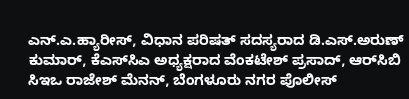ಎನ್.ಎ.ಹ್ಯಾರೀಸ್, ವಿಧಾನ ಪರಿಷತ್ ಸದಸ್ಯರಾದ ಡಿ.ಎಸ್.ಅರುಣ್ ಕುಮಾರ್, ಕೆಎಸ್‌ಸಿಎ ಅಧ್ಯಕ್ಷರಾದ ವೆಂಕಟೇಶ್ ಪ್ರಸಾದ್, ಆರ್‌ಸಿಬಿ ಸಿಇಒ ರಾಜೇಶ್ ಮೆನನ್, ಬೆಂಗಳೂರು ನಗರ ಪೊಲೀಸ್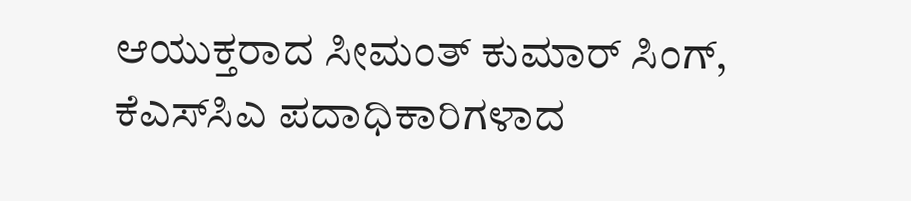ಆಯುಕ್ತರಾದ ಸೀಮಂತ್ ಕುಮಾರ್ ಸಿಂಗ್, ಕೆಎಸ್‌ಸಿಎ ಪದಾಧಿಕಾರಿಗಳಾದ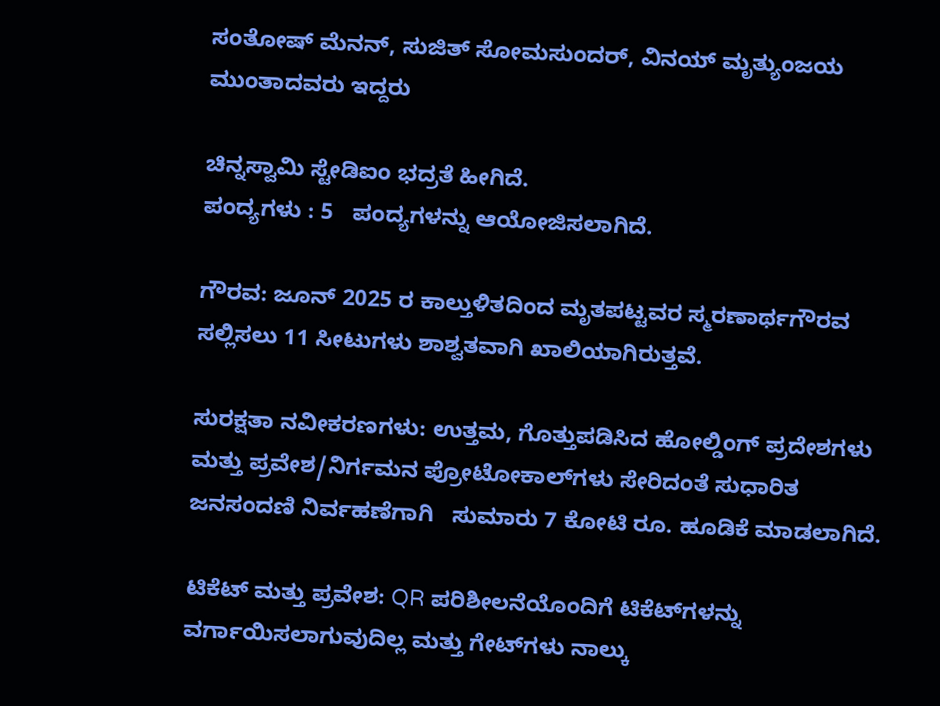ಸಂತೋಷ್ ಮೆನನ್, ಸುಜಿತ್ ಸೋಮಸುಂದರ್, ವಿನಯ್ ಮೃತ್ಯುಂಜಯ ಮುಂತಾದವರು ಇದ್ದರು

ಚಿನ್ನಸ್ವಾಮಿ ಸ್ಟೇಡಿಐಂ ಭದ್ರತೆ ಹೀಗಿದೆ.
ಪಂದ್ಯಗಳು : 5   ಪಂದ್ಯಗಳನ್ನು ಆಯೋಜಿಸಲಾಗಿದೆ.

ಗೌರವ: ಜೂನ್ 2025 ರ ಕಾಲ್ತುಳಿತದಿಂದ ಮೃತಪಟ್ಟವರ ಸ್ಮರಣಾರ್ಥಗೌರವ ಸಲ್ಲಿಸಲು 11 ಸೀಟುಗಳು ಶಾಶ್ವತವಾಗಿ ಖಾಲಿಯಾಗಿರುತ್ತವೆ.

ಸುರಕ್ಷತಾ ನವೀಕರಣಗಳು: ಉತ್ತಮ, ಗೊತ್ತುಪಡಿಸಿದ ಹೋಲ್ಡಿಂಗ್ ಪ್ರದೇಶಗಳು ಮತ್ತು ಪ್ರವೇಶ/ನಿರ್ಗಮನ ಪ್ರೋಟೋಕಾಲ್‌ಗಳು ಸೇರಿದಂತೆ ಸುಧಾರಿತ ಜನಸಂದಣಿ ನಿರ್ವಹಣೆಗಾಗಿ   ಸುಮಾರು 7 ಕೋಟಿ ರೂ. ಹೂಡಿಕೆ ಮಾಡಲಾಗಿದೆ.

ಟಿಕೆಟ್ ಮತ್ತು ಪ್ರವೇಶ: QR ಪರಿಶೀಲನೆಯೊಂದಿಗೆ ಟಿಕೆಟ್‌ಗಳನ್ನು ವರ್ಗಾಯಿಸಲಾಗುವುದಿಲ್ಲ ಮತ್ತು ಗೇಟ್‌ಗಳು ನಾಲ್ಕು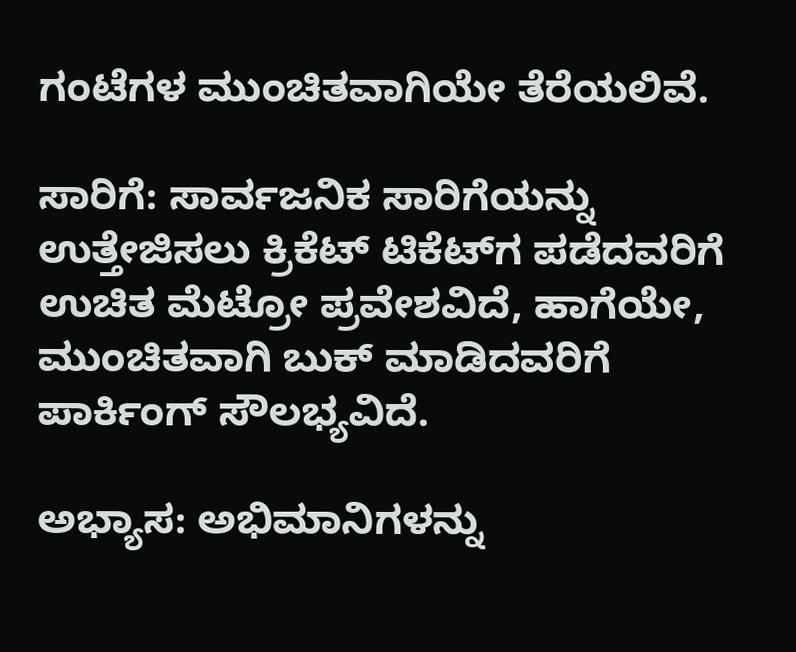ಗಂಟೆಗಳ ಮುಂಚಿತವಾಗಿಯೇ ತೆರೆಯಲಿವೆ.

ಸಾರಿಗೆ: ಸಾರ್ವಜನಿಕ ಸಾರಿಗೆಯನ್ನು ಉತ್ತೇಜಿಸಲು ಕ್ರಿಕೆಟ್ ಟಿಕೆಟ್‌ಗ‌ ಪಡೆದವರಿಗೆ ಉಚಿತ ಮೆಟ್ರೋ ಪ್ರವೇಶವಿದೆ, ಹಾಗೆಯೇ, ಮುಂಚಿತವಾಗಿ ಬುಕ್ ಮಾಡಿದವರಿಗೆ ಪಾರ್ಕಿಂಗ್ ಸೌಲಭ್ಯವಿದೆ.

ಅಭ್ಯಾಸ: ಅಭಿಮಾನಿಗಳನ್ನು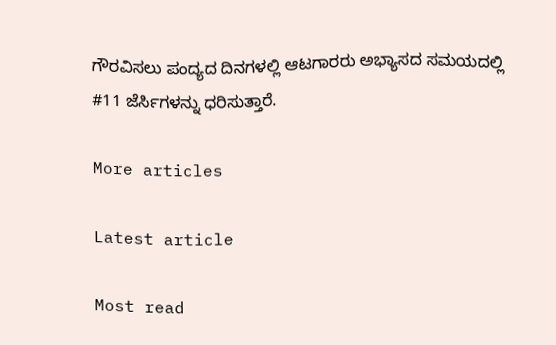ಗೌರವಿಸಲು ಪಂದ್ಯದ ದಿನಗಳಲ್ಲಿ ಆಟಗಾರರು ಅಭ್ಯಾಸದ ಸಮಯದಲ್ಲಿ #11 ಜೆರ್ಸಿಗಳನ್ನು ಧರಿಸುತ್ತಾರೆ.

More articles

Latest article

Most read